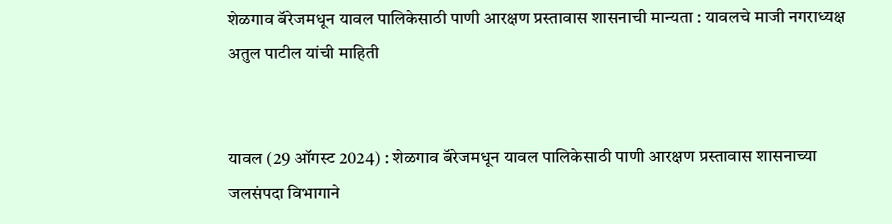शेळगाव बॅरेजमधून यावल पालिकेसाठी पाणी आरक्षण प्रस्तावास शासनाची मान्यता : यावलचे माजी नगराध्यक्ष अतुल पाटील यांची माहिती


यावल (29 ऑगस्ट 2024) : शेळगाव बॅरेजमधून यावल पालिकेसाठी पाणी आरक्षण प्रस्तावास शासनाच्या जलसंपदा विभागाने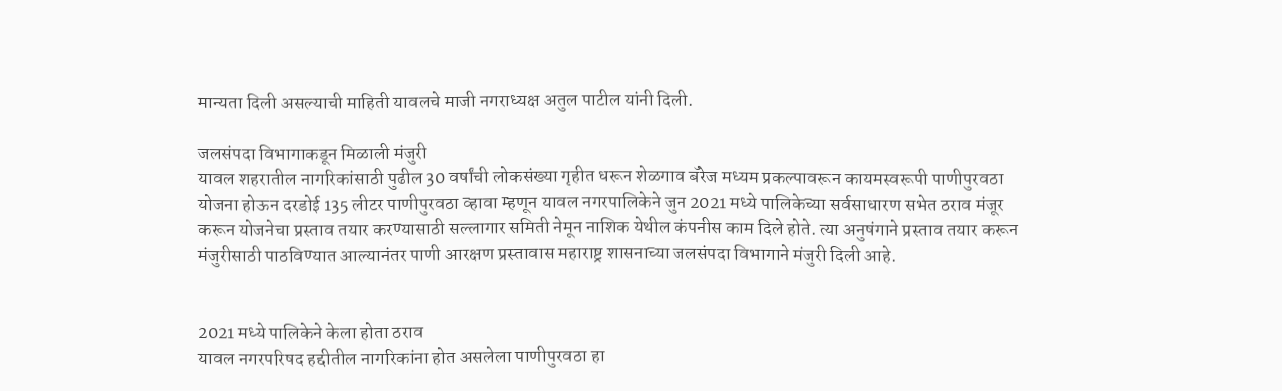मान्यता दिली असल्याची माहिती यावलचे माजी नगराध्यक्ष अतुल पाटील यांनी दिली.

जलसंपदा विभागाकडून मिळाली मंजुरी
यावल शहरातील नागरिकांसाठी पुढील 30 वर्षांची लोकसंख्या गृहीत धरून शेळगाव बॅरेज मध्यम प्रकल्पावरून कायमस्वरूपी पाणीपुरवठा योजना होऊन दरडोई 135 लीटर पाणीपुरवठा व्हावा म्हणून यावल नगरपालिकेने जुन 2021 मध्ये पालिकेच्या सर्वसाधारण सभेत ठराव मंजूर करून योजनेचा प्रस्ताव तयार करण्यासाठी सल्लागार समिती नेमून नाशिक येथील कंपनीस काम दिले होते. त्या अनुषंगाने प्रस्ताव तयार करून मंजुरीसाठी पाठविण्यात आल्यानंतर पाणी आरक्षण प्रस्तावास महाराष्ट्र शासनाच्या जलसंपदा विभागाने मंजुरी दिली आहे.


2021 मध्ये पालिकेने केला होता ठराव
यावल नगरपरिषद हद्दीतील नागरिकांना होत असलेला पाणीपुरवठा हा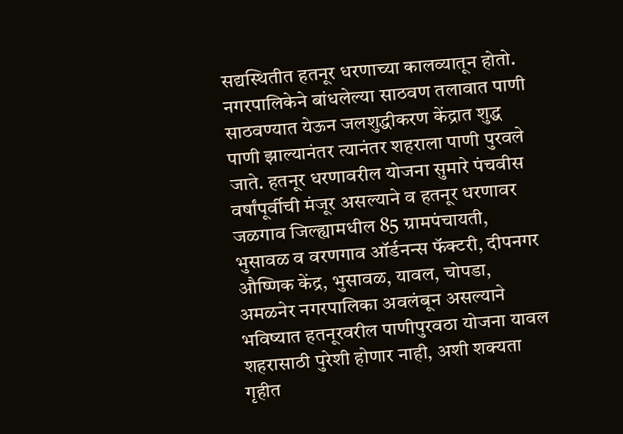सद्यस्थितीत हतनूर धरणाच्या कालव्यातून होतो. नगरपालिकेने बांधलेल्या साठवण तलावात पाणी साठवण्यात येऊन जलशुद्धीकरण केंद्रात शुद्ध पाणी झाल्यानंतर त्यानंतर शहराला पाणी पुरवले जाते. हतनूर धरणावरील योजना सुमारे पंचवीस वर्षांपूर्वीची मंजूर असल्याने व हतनूर धरणावर जळगाव जिल्ह्यामधील 85 ग्रामपंचायती, भुसावळ व वरणगाव ऑर्डनन्स फॅक्टरी, दीपनगर औष्णिक केंद्र, भुसावळ, यावल, चोपडा, अमळनेर नगरपालिका अवलंबून असल्याने भविष्यात हतनूरवरील पाणीपुरवठा योजना यावल शहरासाठी पुरेशी होणार नाही, अशी शक्यता गृहीत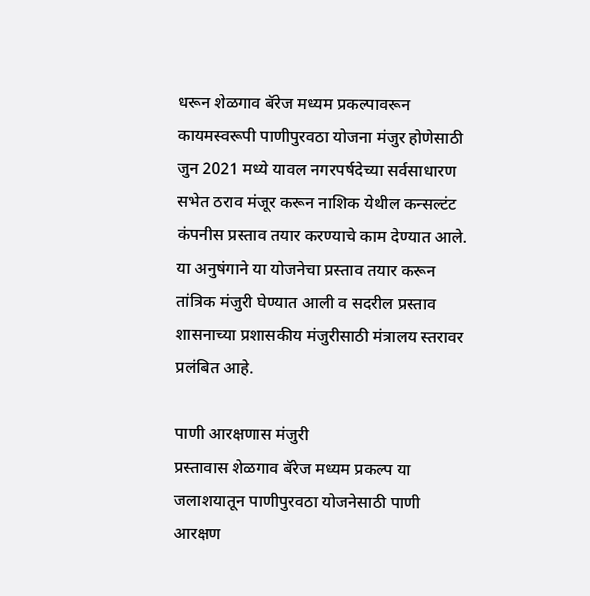धरून शेळगाव बॅरेज मध्यम प्रकल्पावरून कायमस्वरूपी पाणीपुरवठा योजना मंजुर होणेसाठी जुन 2021 मध्ये यावल नगरपर्षदेच्या सर्वसाधारण सभेत ठराव मंजूर करून नाशिक येथील कन्सल्टंट कंपनीस प्रस्ताव तयार करण्याचे काम देण्यात आले. या अनुषंगाने या योजनेचा प्रस्ताव तयार करून तांत्रिक मंजुरी घेण्यात आली व सदरील प्रस्ताव शासनाच्या प्रशासकीय मंजुरीसाठी मंत्रालय स्तरावर प्रलंबित आहे.

पाणी आरक्षणास मंजुरी
प्रस्तावास शेळगाव बॅरेज मध्यम प्रकल्प या जलाशयातून पाणीपुरवठा योजनेसाठी पाणी आरक्षण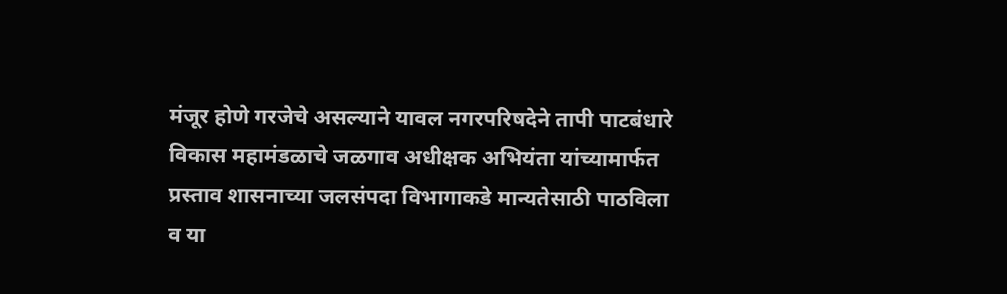मंजूर होणे गरजेचे असल्याने यावल नगरपरिषदेने तापी पाटबंधारे विकास महामंडळाचे जळगाव अधीक्षक अभियंता यांच्यामार्फत प्रस्ताव शासनाच्या जलसंपदा विभागाकडे मान्यतेसाठी पाठविला व या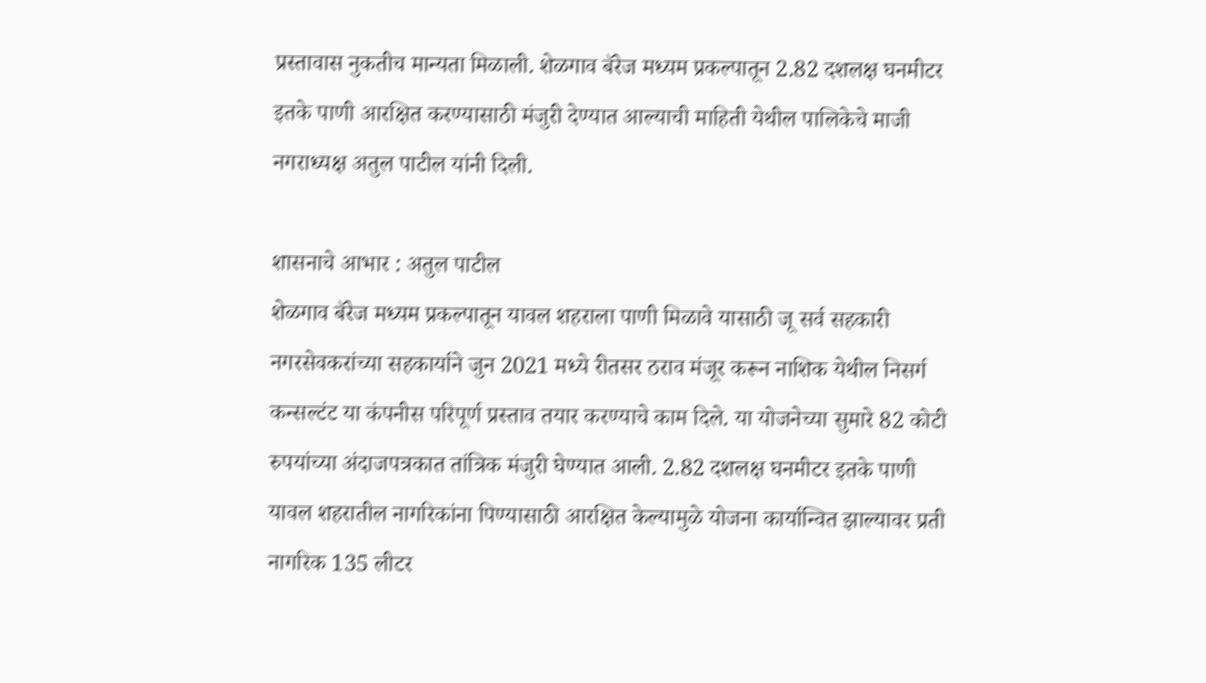प्रस्तावास नुकतीच मान्यता मिळाली. शेळगाव बॅरेज मध्यम प्रकल्पातून 2.82 दशलक्ष घनमीटर इतके पाणी आरक्षित करण्यासाठी मंजुरी देण्यात आल्याची माहिती येथील पालिकेचे माजी नगराध्यक्ष अतुल पाटील यांनी दिली.

शासनाचे आभार : अतुल पाटील
शेळगाव बॅरेज मध्यम प्रकल्पातून यावल शहराला पाणी मिळावे यासाठी जू सर्व सहकारी नगरसेवकरांच्या सहकार्याने जुन 2021 मध्ये रीतसर ठराव मंजूर करून नाशिक येथील निसर्ग कन्सल्टंट या कंपनीस परिपूर्ण प्रस्ताव तयार करण्याचे काम दिले. या योजनेच्या सुमारे 82 कोटी रुपयांच्या अंदाजपत्रकात तांत्रिक मंजुरी घेण्यात आली. 2.82 दशलक्ष घनमीटर इतके पाणी यावल शहरातील नागरिकांना पिण्यासाठी आरक्षित केल्यामुळे योजना कार्यान्वित झाल्यावर प्रती नागरिक 135 लीटर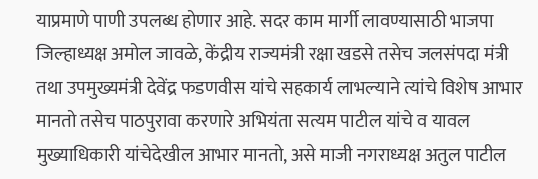याप्रमाणे पाणी उपलब्ध होणार आहे. सदर काम मार्गी लावण्यासाठी भाजपा जिल्हाध्यक्ष अमोल जावळे, केंद्रीय राज्यमंत्री रक्षा खडसे तसेच जलसंपदा मंत्री तथा उपमुख्यमंत्री देवेंद्र फडणवीस यांचे सहकार्य लाभल्याने त्यांचे विशेष आभार मानतो तसेच पाठपुरावा करणारे अभियंता सत्यम पाटील यांचे व यावल मुख्याधिकारी यांचेदेखील आभार मानतो, असे माजी नगराध्यक्ष अतुल पाटील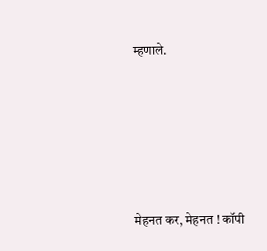म्हणाले.









मेहनत कर, मेहनत ! कॉपी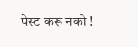पेस्ट करू नको !